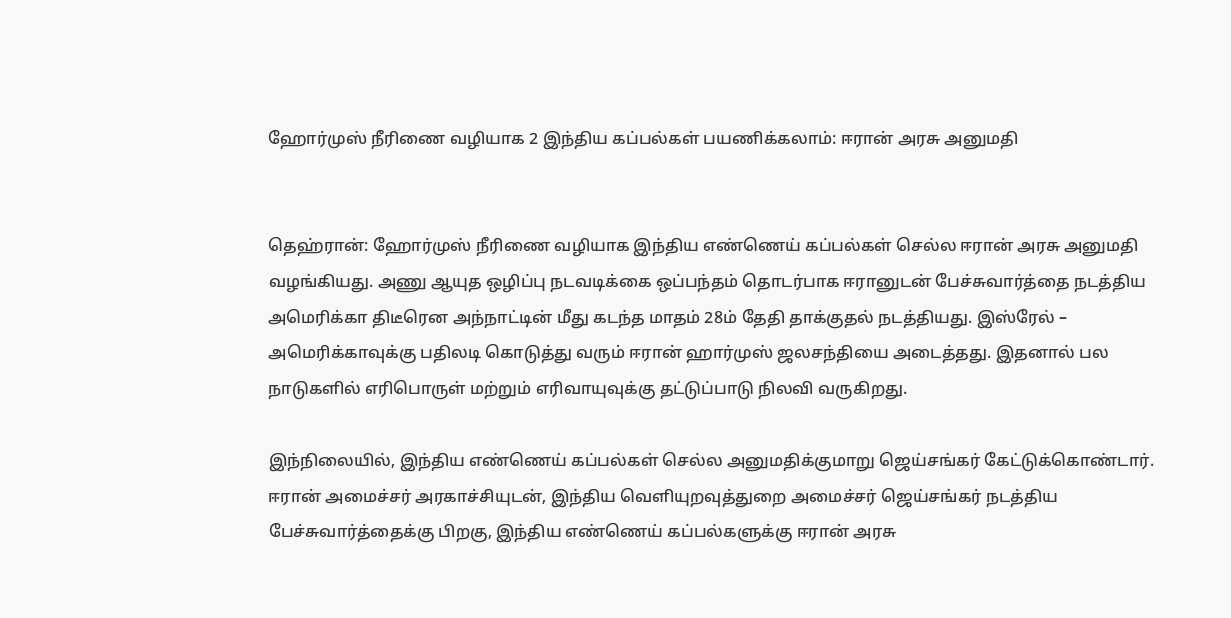ஹோர்முஸ் நீரிணை வழியாக 2 இந்திய கப்பல்கள் பயணிக்கலாம்: ஈரான் அரசு அனுமதி


தெஹ்ரான்: ஹோர்முஸ் நீரிணை வழியாக இந்திய எண்ணெய் கப்பல்கள் செல்ல ஈரான் அரசு அனுமதி வழங்கியது. அணு ஆயுத ஒழிப்பு நடவடிக்கை ஒப்பந்தம் தொடர்பாக ஈரானுடன் பேச்சுவார்த்தை நடத்திய அமெரிக்கா திடீரென அந்நாட்டின் மீது கடந்த மாதம் 28ம் தேதி தாக்குதல் நடத்தியது. இஸ்ரேல் – அமெரிக்காவுக்கு பதிலடி கொடுத்து வரும் ஈரான் ஹார்முஸ் ஜலசந்தியை அடைத்தது. இதனால் பல நாடுகளில் எரிபொருள் மற்றும் எரிவாயுவுக்கு தட்டுப்பாடு நிலவி வருகிறது.

இந்நிலையில், இந்திய எண்ணெய் கப்பல்கள் செல்ல அனுமதிக்குமாறு ஜெய்சங்கர் கேட்டுக்கொண்டார். ஈரான் அமைச்சர் அரகாச்சியுடன், இந்திய வெளியுறவுத்துறை அமைச்சர் ஜெய்சங்கர் நடத்திய பேச்சுவார்த்தைக்கு பிறகு, இந்திய எண்ணெய் கப்பல்களுக்கு ஈரான் அரசு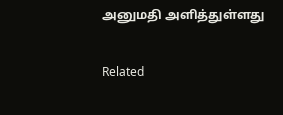அனுமதி அளித்துள்ளது

Related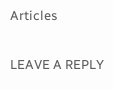Articles

LEAVE A REPLY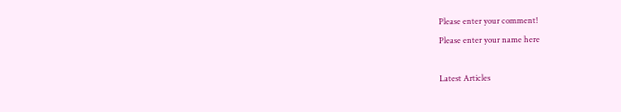Please enter your comment!
Please enter your name here

Latest Articles